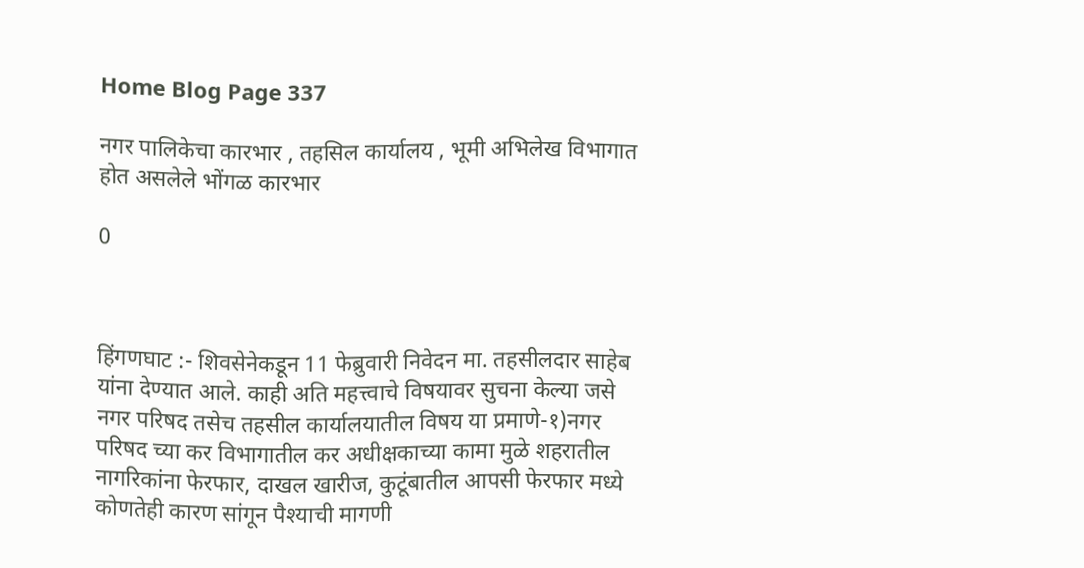Home Blog Page 337

नगर पालिकेचा कारभार , तहसिल कार्यालय , भूमी अभिलेख विभागात होत असलेले भोंगळ कारभार

0



हिंगणघाट :- शिवसेनेकडून 11 फेब्रुवारी निवेदन मा. तहसीलदार साहेब यांना देण्यात आले. काही अति महत्त्वाचे विषयावर सुचना केल्या जसे नगर परिषद तसेच तहसील कार्यालयातील विषय या प्रमाणे-१)नगर परिषद च्या कर विभागातील कर अधीक्षकाच्या कामा मुळे शहरातील नागरिकांना फेरफार, दाखल खारीज, कुटूंबातील आपसी फेरफार मध्ये कोणतेही कारण सांगून पैश्याची मागणी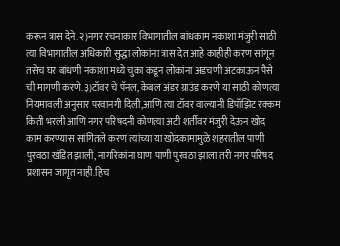करून त्रास देने.२)नगर रचनाकार विभागातील बांधकाम नकाशा मंजुरी साठी त्या विभागातील अधिकारी सुद्धा लोकांना त्रास देत आहे काहीही करण सांगून तसेच घर बांधणी नकाशा मध्ये चुका कडून लोकांना अडचणी अटकाऊन पैसे ची मागणी करणे.३)टॉवर चे पॅनल, केबल अंडर ग्राउंड करणे या साठी कोणत्या नियमावली अनुसार परवानगी दिली,आणि त्या टॉवर वाल्यानी डिपॉझिट रक्कम किती भरली आणि नगर परिषदनी कोणत्या अटी शर्तीवर मंजुरी देऊन खोद काम करण्यास सांगितले करण त्यांच्या या खोदकामामुळे शहरातील पाणी पुरवठा खंडित झाली, नागरिकांना घाण पाणी पुरवठा झाला तरी नगर परिषद प्रशासन जागृत नाही.हिच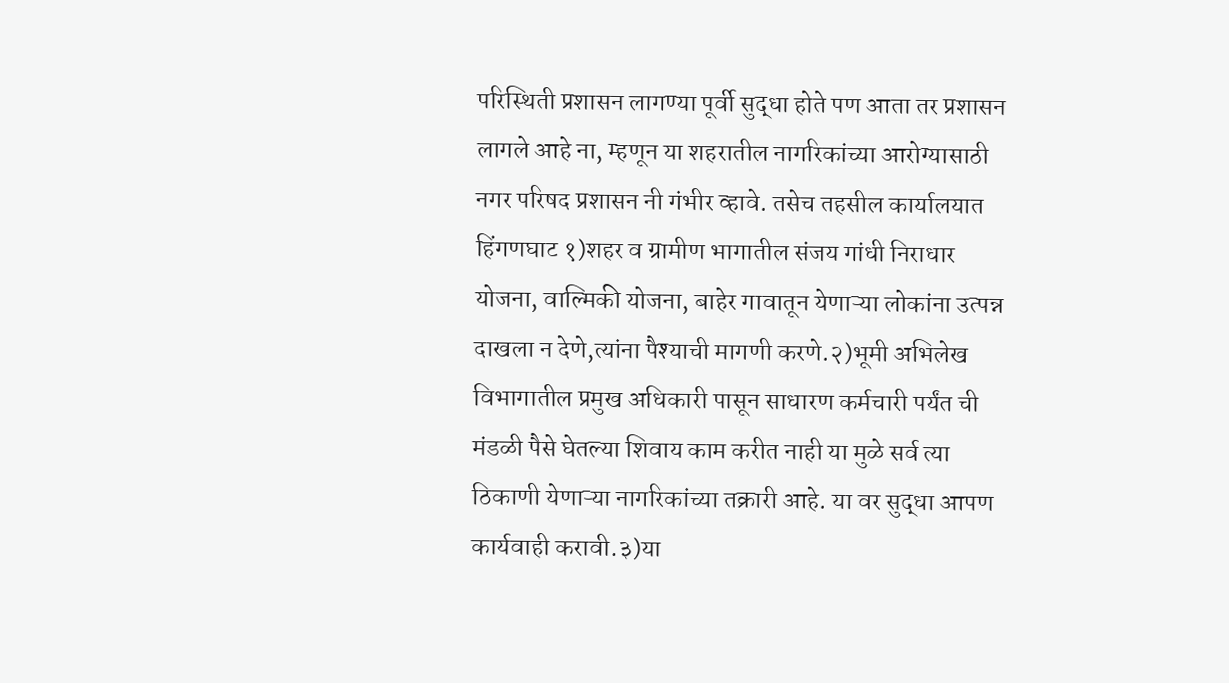परिस्थिती प्रशासन लागण्या पूर्वी सुद्धा होते पण आता तर प्रशासन लागले आहे ना, म्हणून या शहरातील नागरिकांच्या आरोग्यासाठी नगर परिषद प्रशासन नी गंभीर व्हावे. तसेच तहसील कार्यालयात हिंगणघाट १)शहर व ग्रामीण भागातील संजय गांधी निराधार योजना, वाल्मिकी योजना, बाहेर गावातून येणाऱ्या लोकांना उत्पन्न दाखला न देणे,त्यांना पैश्याची मागणी करणे.२)भूमी अभिलेख विभागातील प्रमुख अधिकारी पासून साधारण कर्मचारी पर्यंत ची मंडळी पैसे घेतल्या शिवाय काम करीत नाही या मुळे सर्व त्या ठिकाणी येणाऱ्या नागरिकांच्या तक्रारी आहे. या वर सुद्धा आपण कार्यवाही करावी.३)या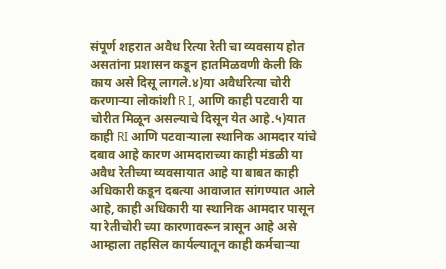संपूर्ण शहरात अवैध रित्या रेती चा व्यवसाय होत असतांना प्रशासन कडून हातमिळवणी केली कि काय असे दिसू लागले.४)या अवैधरित्या चोरी करणाऱ्या लोकांशी R I, आणि काही पटवारी या चोरीत मिळून असल्याचे दिसून येत आहे.५)यात काही RI आणि पटवाऱ्याला स्थानिक आमदार यांचे दबाव आहे कारण आमदाराच्या काही मंडळी या अवैध रेतीच्या व्यवसायात आहे या बाबत काही अधिकारी कडून दबत्या आवाजात सांगण्यात आले आहे, काही अधिकारी या स्थानिक आमदार पासून या रेतीचोरी च्या कारणावरून त्रासून आहे असे आम्हाला तहसिल कार्यल्यातून काही कर्मचाऱ्या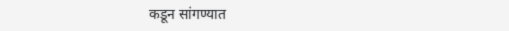कडून सांगण्यात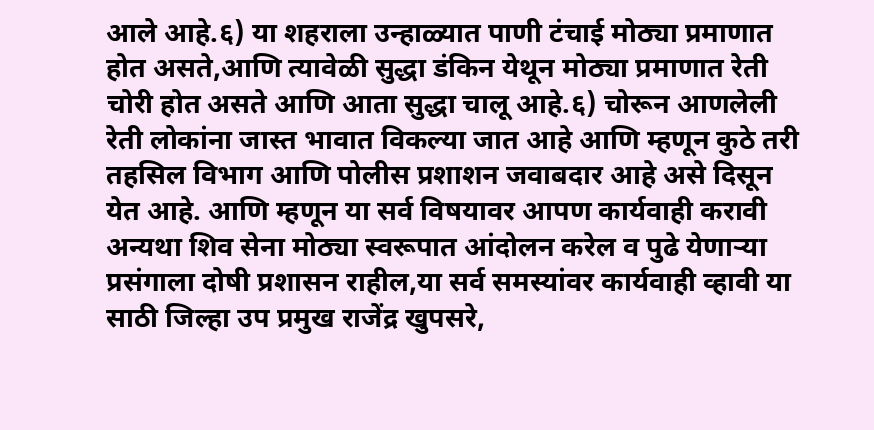आले आहे.६) या शहराला उन्हाळ्यात पाणी टंचाई मोठ्या प्रमाणात होत असते,आणि त्यावेळी सुद्धा डंकिन येथून मोठ्या प्रमाणात रेती चोरी होत असते आणि आता सुद्धा चालू आहे.६) चोरून आणलेली रेती लोकांना जास्त भावात विकल्या जात आहे आणि म्हणून कुठे तरी तहसिल विभाग आणि पोलीस प्रशाशन जवाबदार आहे असे दिसून येत आहे. आणि म्हणून या सर्व विषयावर आपण कार्यवाही करावी अन्यथा शिव सेना मोठ्या स्वरूपात आंदोलन करेल व पुढे येणाऱ्या प्रसंगाला दोषी प्रशासन राहील,या सर्व समस्यांवर कार्यवाही व्हावी या साठी जिल्हा उप प्रमुख राजेंद्र खुपसरे,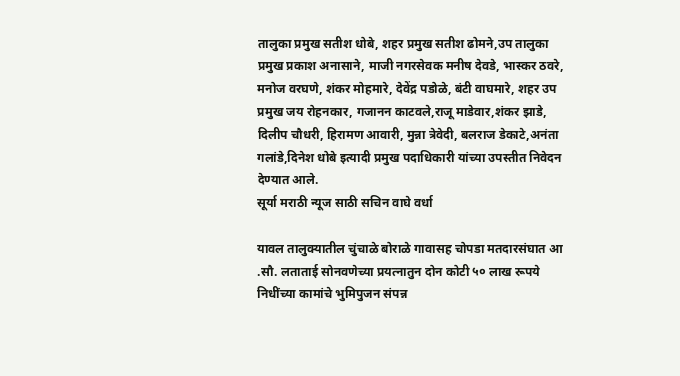तालुका प्रमुख सतीश धोबे, शहर प्रमुख सतीश ढोमने,उप तालुका प्रमुख प्रकाश अनासाने, माजी नगरसेवक मनीष देवडे, भास्कर ठवरे, मनोज वरघणे, शंकर मोहमारे, देवेंद्र पडोळे, बंटी वाघमारे, शहर उप प्रमुख जय रोहनकार, गजानन काटवले,राजू माडेवार,शंकर झाडे, दिलीप चौधरी, हिरामण आवारी, मुन्ना त्रेवेदी, बलराज डेकाटे,अनंता गलांडे,दिनेश धोबे इत्यादी प्रमुख पदाधिकारी यांच्या उपस्तीत निवेदन देण्यात आले.
सूर्या मराठी न्यूज साठी सचिन वाघे वर्धा

यावल तालुक्यातील चुंचाळे बोराळे गावासह चोपडा मतदारसंघात आ .सौ. लताताई सोनवणेच्या प्रयत्नातुन दोन कोटी ५० लाख रूपये निधींच्या कामांचे भुमिपुजन संपन्न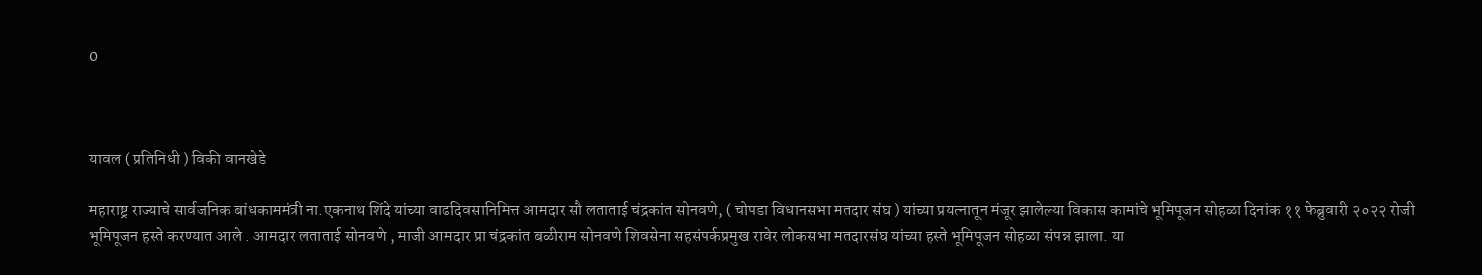0



यावल ( प्रतिनिधी ) विकी वानखेडे

महाराष्ट्र राज्याचे सार्वजनिक बांधकाममंत्री ना.एकनाथ शिंदे यांच्या वाढदिवसानिमित्त आमदार सौ लताताई चंद्रकांत सोनवणे, ( चोपडा विधानसभा मतदार संघ ) यांच्या प्रयत्नातून मंजूर झालेल्या विकास कामांचे भूमिपूजन सोहळा दिनांक ११ फेब्रुवारी २०२२ रोजी भूमिपूजन हस्ते करण्यात आले . आमदार लताताई सोनवणे , माजी आमदार प्रा चंद्रकांत बळीराम सोनवणे शिवसेना सहसंपर्कप्रमुख रावेर लोकसभा मतदारसंघ यांच्या हस्ते भूमिपूजन सोहळा संपन्न झाला. या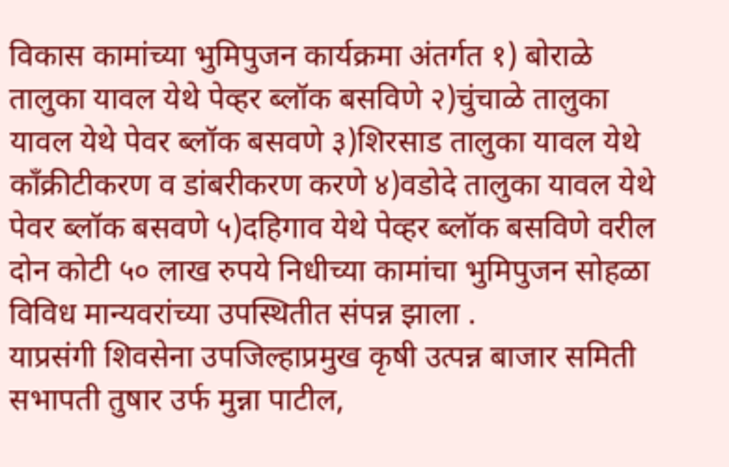विकास कामांच्या भुमिपुजन कार्यक्रमा अंतर्गत १) बोराळे तालुका यावल येथे पेव्हर ब्लॉक बसविणे २)चुंचाळे तालुका यावल येथे पेवर ब्लॉक बसवणे ३)शिरसाड तालुका यावल येथे काँक्रीटीकरण व डांबरीकरण करणे ४)वडोदे तालुका यावल येथे पेवर ब्लॉक बसवणे ५)दहिगाव येथे पेव्हर ब्लॉक बसविणे वरील दोन कोटी ५० लाख रुपये निधीच्या कामांचा भुमिपुजन सोहळा विविध मान्यवरांच्या उपस्थितीत संपन्न झाला .
याप्रसंगी शिवसेना उपजिल्हाप्रमुख कृषी उत्पन्न बाजार समिती सभापती तुषार उर्फ मुन्ना पाटील,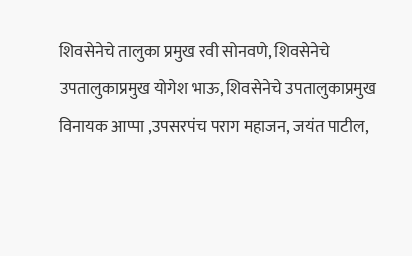शिवसेनेचे तालुका प्रमुख रवी सोनवणे, शिवसेनेचे उपतालुकाप्रमुख योगेश भाऊ, शिवसेनेचे उपतालुकाप्रमुख विनायक आप्पा ,उपसरपंच पराग महाजन, जयंत पाटील,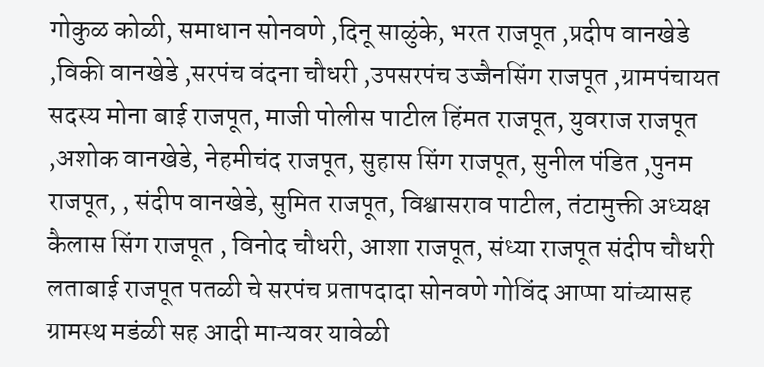गोकुळ कोळी, समाधान सोनवणे ,दिनू साळुंके, भरत राजपूत ,प्रदीप वानखेडे ,विकी वानखेडे ,सरपंच वंदना चौधरी ,उपसरपंच उज्जैनसिंग राजपूत ,ग्रामपंचायत सदस्य मोना बाई राजपूत, माजी पोलीस पाटील हिंमत राजपूत, युवराज राजपूत ,अशोक वानखेडे, नेहमीचंद राजपूत, सुहास सिंग राजपूत, सुनील पंडित ,पुनम राजपूत, , संदीप वानखेडे, सुमित राजपूत, विश्वासराव पाटील, तंटामुक्ती अध्यक्ष कैलास सिंग राजपूत , विनोद चौधरी, आशा राजपूत, संध्या राजपूत संदीप चौधरी लताबाई राजपूत पतळी चे सरपंच प्रतापदादा सोनवणे गोविंद आप्पा यांच्यासह ग्रामस्थ मडंळी सह आदी मान्यवर यावेळी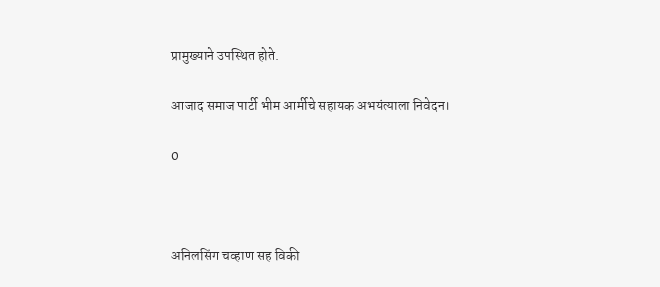प्रामुख्याने उपस्थित होते.

आजाद समाज पार्टी भीम आर्मीचे सहायक अभयंत्याला निवेदन।

0



अनिलसिंग चव्हाण सह विकी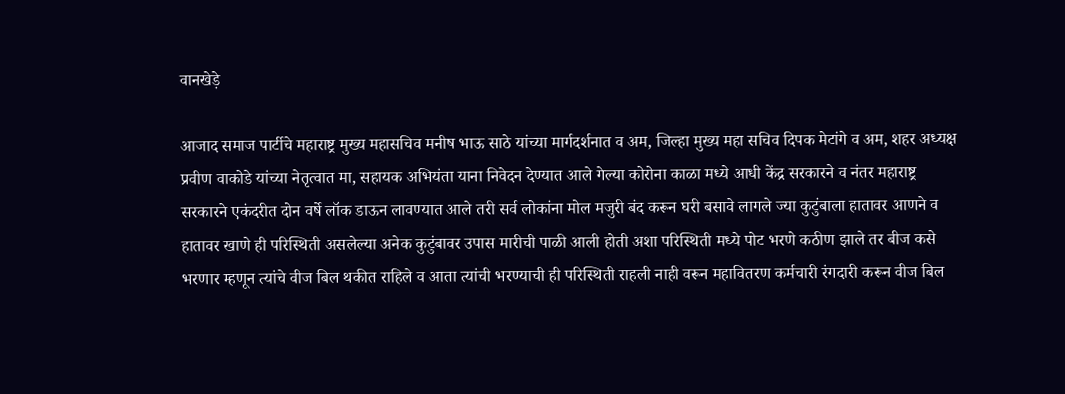वानखेड़े

आजाद समाज पार्टीचे महाराष्ट्र मुख्य महासचिव मनीष भाऊ साठे यांच्या मार्गदर्शनात व अम, जिल्हा मुख्य महा सचिव दिपक मेटांगे व अम, शहर अध्यक्ष प्रवीण वाकोडे यांच्या नेतृत्वात मा, सहायक अभियंता याना निवेदन देण्यात आले गेल्या कोरोना काळा मध्ये आधी केंद्र सरकारने व नंतर महाराष्ट्र सरकारने एकंदरीत दोन वर्षे लॉक डाऊन लावण्यात आले तरी सर्व लोकांना मोल मजुरी बंद करून घरी बसावे लागले ज्या कुटुंबाला हातावर आणने व हातावर खाणे ही परिस्थिती असलेल्या अनेक कुटुंबावर उपास मारीची पाळी आली होती अशा परिस्थिती मध्ये पोट भरणे कठीण झाले तर बीज कसे भरणार म्हणून त्यांचे वीज बिल थकीत राहिले व आता त्यांची भरण्याची ही परिस्थिती राहली नाही वरून महावितरण कर्मचारी रंगदारी करून वीज बिल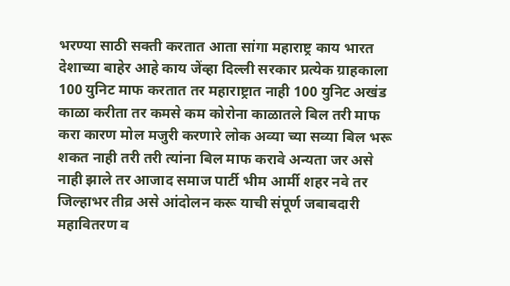भरण्या साठी सक्ती करतात आता सांगा महाराष्ट्र काय भारत देशाच्या बाहेर आहे काय जेंव्हा दिल्ली सरकार प्रत्येक ग्राहकाला 100 युनिट माफ करतात तर महाराष्ट्रात नाही 100 युनिट अखंड काळा करीता तर कमसे कम कोरोना काळातले बिल तरी माफ करा कारण मोल मजुरी करणारे लोक अव्या च्या सव्या बिल भरू शकत नाही तरी तरी त्यांना बिल माफ करावे अन्यता जर असे नाही झाले तर आजाद समाज पार्टी भीम आर्मी शहर नवे तर जिल्हाभर तीव्र असे आंदोलन करू याची संपूर्ण जबाबदारी महावितरण व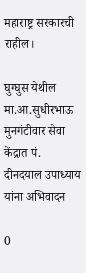महाराष्ट्र सरकारची राहील।

घुग्घुस येथील मा.आ.सुधीरभाऊ मुनगंटीवार सेवा केंद्रात पं. दीनदयाल उपाध्याय यांना अभिवादन

0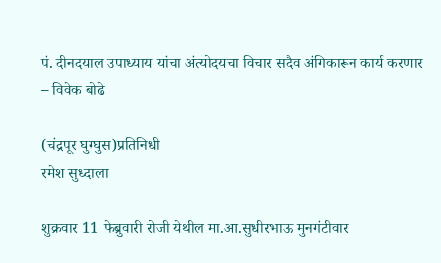पं. दीनदयाल उपाध्याय यांचा अंत्योदयचा विचार सदैव अंगिकारून कार्य करणार – विवेक बोढे

(चंद्रपूर घुग्घुस)प्रतिनिधी
रमेश सुध्दाला

शुक्रवार 11 फेब्रुवारी रोजी येथील मा.आ.सुधीरभाऊ मुनगंटीवार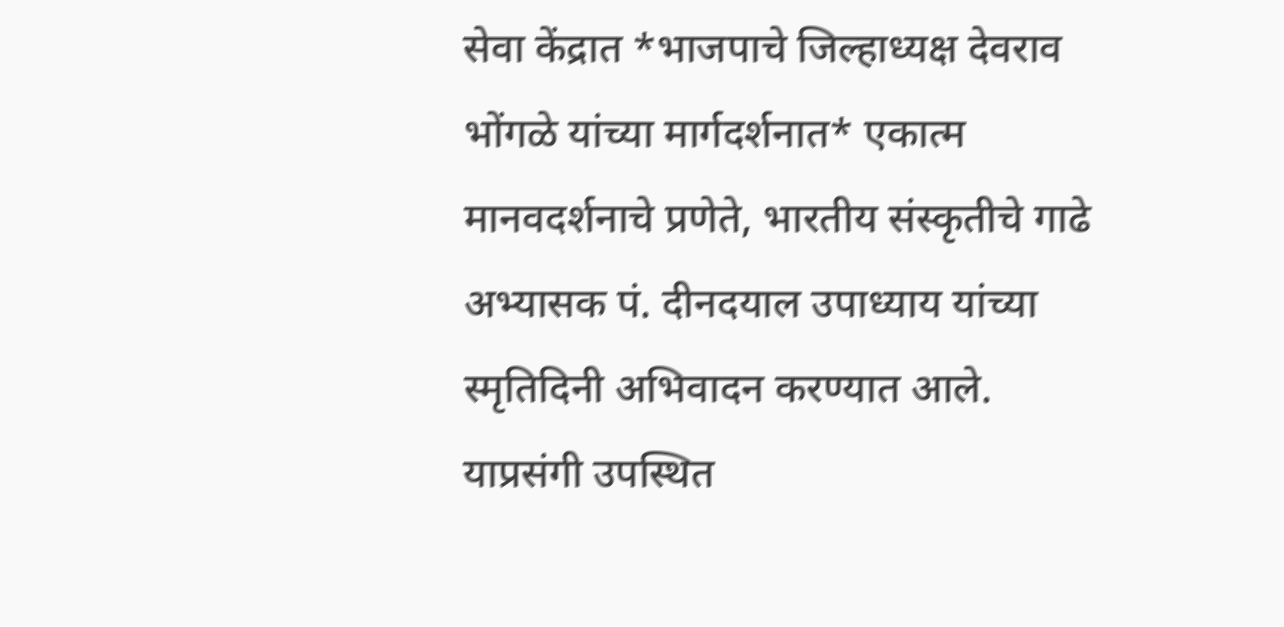सेवा केंद्रात *भाजपाचे जिल्हाध्यक्ष देवराव भोंगळे यांच्या मार्गदर्शनात* एकात्म मानवदर्शनाचे प्रणेते, भारतीय संस्कृतीचे गाढे अभ्यासक पं. दीनदयाल उपाध्याय यांच्या स्मृतिदिनी अभिवादन करण्यात आले.
याप्रसंगी उपस्थित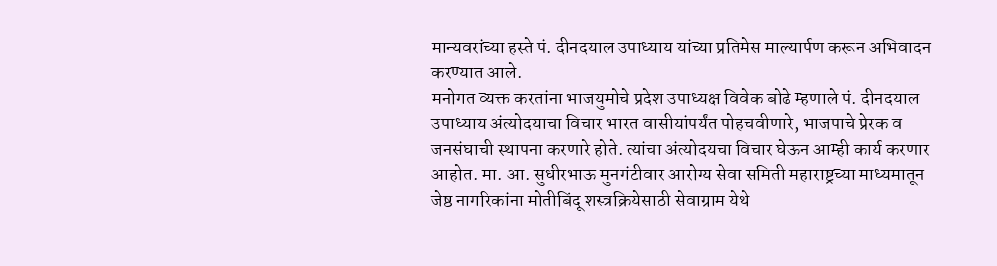मान्यवरांच्या हस्ते पं. दीनदयाल उपाध्याय यांच्या प्रतिमेस माल्यार्पण करून अभिवादन करण्यात आले.
मनोगत व्यक्त करतांना भाजयुमोचे प्रदेश उपाध्यक्ष विवेक बोढे म्हणाले पं. दीनदयाल उपाध्याय अंत्योदयाचा विचार भारत वासीयांपर्यंत पोहचवीणारे, भाजपाचे प्रेरक व जनसंघाची स्थापना करणारे होते. त्यांचा अंत्योदयचा विचार घेऊन आम्ही कार्य करणार आहोत. मा. आ. सुधीरभाऊ मुनगंटीवार आरोग्य सेवा समिती महाराष्ट्रच्या माध्यमातून जेष्ठ नागरिकांना मोतीबिंदू शस्त्रक्रियेसाठी सेवाग्राम येथे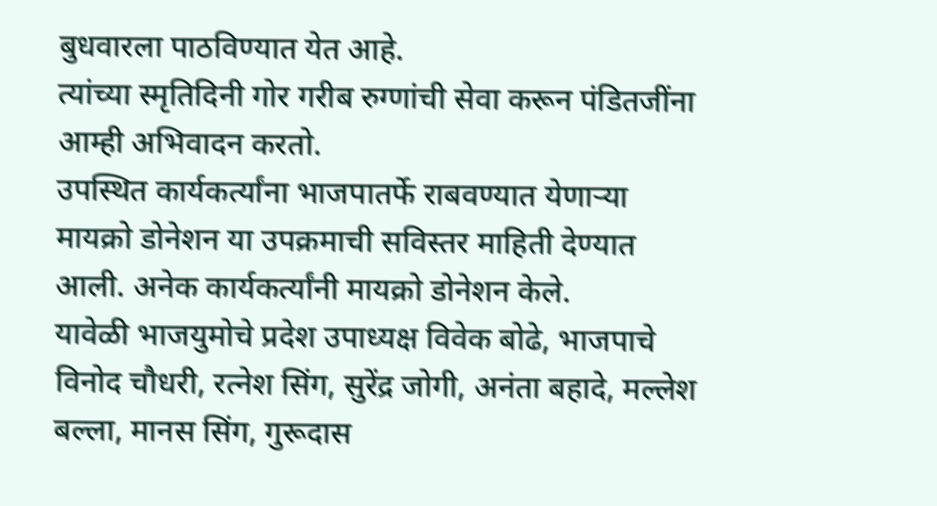बुधवारला पाठविण्यात येत आहे.
त्यांच्या स्मृतिदिनी गोर गरीब रुग्णांची सेवा करून पंडितजींना आम्ही अभिवादन करतो.
उपस्थित कार्यकर्त्यांना भाजपातर्फे राबवण्यात येणाऱ्या मायक्रो डोनेशन या उपक्रमाची सविस्तर माहिती देण्यात आली. अनेक कार्यकर्त्यांनी मायक्रो डोनेशन केले.
यावेळी भाजयुमोचे प्रदेश उपाध्यक्ष विवेक बोढे, भाजपाचे विनोद चौधरी, रत्नेश सिंग, सुरेंद्र जोगी, अनंता बहादे, मल्लेश बल्ला, मानस सिंग, गुरूदास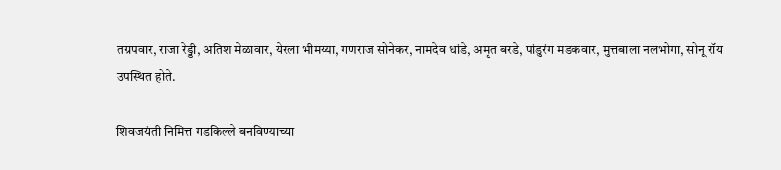तग्रपवार, राजा रेड्डी, अतिश मेळावार, येरला भीमय्या, गणराज सोनेकर, नामदेव धांडे, अमृत बरडे, पांडुरंग मडकवार, मुत्तबाला नलभोगा, सोनू रॉय उपस्थित होते.

शिवजयंती निमित्त गडकिल्ले बनविण्याच्या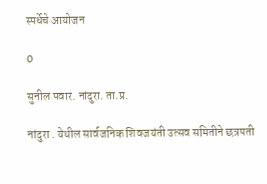स्पर्धेचे आयोजन

0

सुनील पवार. नांदुरा. ता.प्र.

नांदुरा . येथील सार्वजनिक शिवजयंती उत्सव समितीने छत्रपती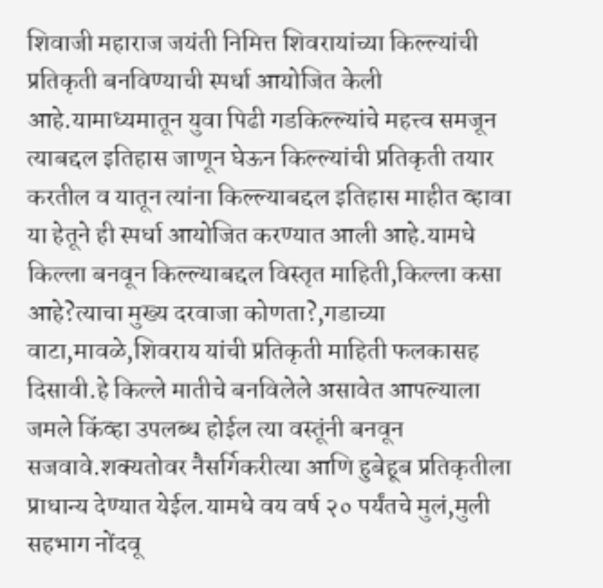शिवाजी महाराज जयंती निमित्त शिवरायांच्या किल्ल्यांची प्रतिकृती बनविण्याची स्पर्धा आयोजित केली आहे.यामाध्यमातून युवा पिढी गडकिल्ल्यांचे महत्त्व समजून त्याबद्दल इतिहास जाणून घेऊन किल्ल्यांची प्रतिकृती तयार करतील व यातून त्यांना किल्ल्याबद्दल इतिहास माहीत व्हावा या हेतूने ही स्पर्धा आयोजित करण्यात आली आहे.यामधे किल्ला बनवून किल्ल्याबद्दल विस्तृत माहिती,किल्ला कसा आहे?त्याचा मुख्य दरवाजा कोणता?,गडाच्या वाटा,मावळे,शिवराय यांची प्रतिकृती माहिती फलकासह दिसावी.हे किल्ले मातीचे बनविलेले असावेत आपल्याला जमले किंव्हा उपलब्ध होईल त्या वस्तूंनी बनवून सजवावे.शक्यतोवर नैसर्गिकरीत्या आणि हुबेहूब प्रतिकृतीला प्राधान्य देण्यात येईल.यामधे वय वर्ष २० पर्यंतचे मुलं,मुली सहभाग नोंदवू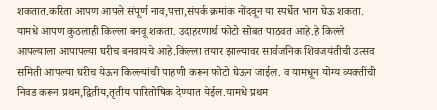शकतात.करिता आपण आपले संपूर्ण नाव,पत्ता,संपर्क क्रमांक नोंदवून या स्पर्धेत भाग घेऊ शकता. यामधे आपण कुठलाही किल्ला बनवू शकता. उदाहरणार्थ फोटो सोबत पाठवत आहे.हे किल्ले आपल्याला आपापल्या घरीच बनवायचे आहे.किल्ला तयार झाल्यावर सार्वजनिक शिवजयंतीची उत्सव समिती आपल्या घरीच येऊन किल्ल्यांची पाहणी करून फोटो घेऊन जाईल. व यामधून योग्य व्यक्तींची निवड करून प्रथम,द्वितीय,तृतीय पारितोषिक देण्यात येईल.यामधे प्रथम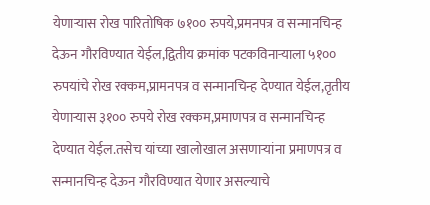येणाऱ्यास रोख पारितोषिक ७१०० रुपये,प्रमनपत्र व सन्मानचिन्ह देऊन गौरविण्यात येईल,द्वितीय क्रमांक पटकविनाऱ्याला ५१०० रुपयांचे रोख रक्कम,प्रामनपत्र व सन्मानचिन्ह देण्यात येईल,तृतीय येणाऱ्यास ३१०० रुपये रोख रक्कम,प्रमाणपत्र व सन्मानचिन्ह देण्यात येईल.तसेच यांच्या खालोखाल असणाऱ्यांना प्रमाणपत्र व सन्मानचिन्ह देऊन गौरविण्यात येणार असल्याचे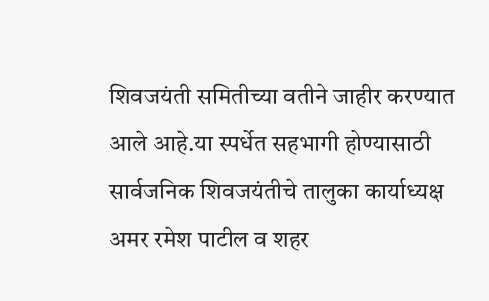शिवजयंती समितीच्या वतीने जाहीर करण्यात आले आहे.या स्पर्धेत सहभागी होण्यासाठी सार्वजनिक शिवजयंतीचे तालुका कार्याध्यक्ष अमर रमेश पाटील व शहर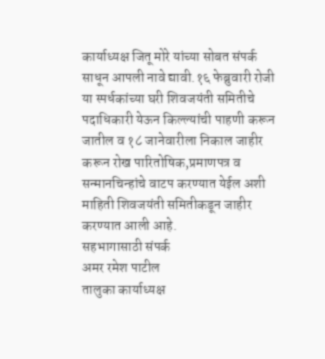कार्याध्यक्ष जितू मोरे यांच्या सोबत संपर्क साधून आपली नावे द्यावी.१६ फेब्रुवारी रोजी या स्पर्धकांच्या घरी शिवजयंती समितीचे पदाधिकारी येऊन किल्ल्यांची पाहणी करून जातील व १८ जानेवारीला निकाल जाहीर करून रोख पारितोषिक,प्रमाणपत्र व सन्मानचिन्हांचे वाटप करण्यात येईल अशी माहिती शिवजयंती समितीकडून जाहीर करण्यात आली आहे.
सहभागासाठी संपर्क
अमर रमेश पाटील
तालुका कार्याध्यक्ष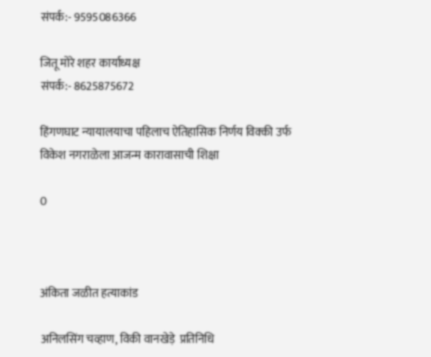संपर्क:- 9595086366

जितू मोरे शहर कार्याध्यक्ष
संपर्क:- 8625875672

हिंगणघाट न्यायालयाचा पहिलाच ऐतिहासिक निर्णय विक्की उर्फ विकेश नगराळेला आजन्म कारावासाची शिक्षा

0



अंकिता जळीत हत्याकांड

अनिलसिंग चव्हाण, विकी वानखेड़े  प्रतिनिधि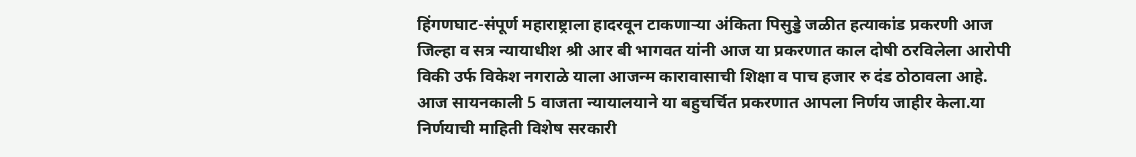हिंगणघाट-संपूर्ण महाराष्ट्राला हादरवून टाकणाऱ्या अंकिता पिसुड्डे जळीत हत्याकांड प्रकरणी आज जिल्हा व सत्र न्यायाधीश श्री आर बी भागवत यांनी आज या प्रकरणात काल दोषी ठरविलेला आरोपी विकी उर्फ विकेश नगराळे याला आजन्म कारावासाची शिक्षा व पाच हजार रु दंड ठोठावला आहे.
आज सायनकाली 5 वाजता न्यायालयाने या बहुचर्चित प्रकरणात आपला निर्णय जाहीर केला.या निर्णयाची माहिती विशेष सरकारी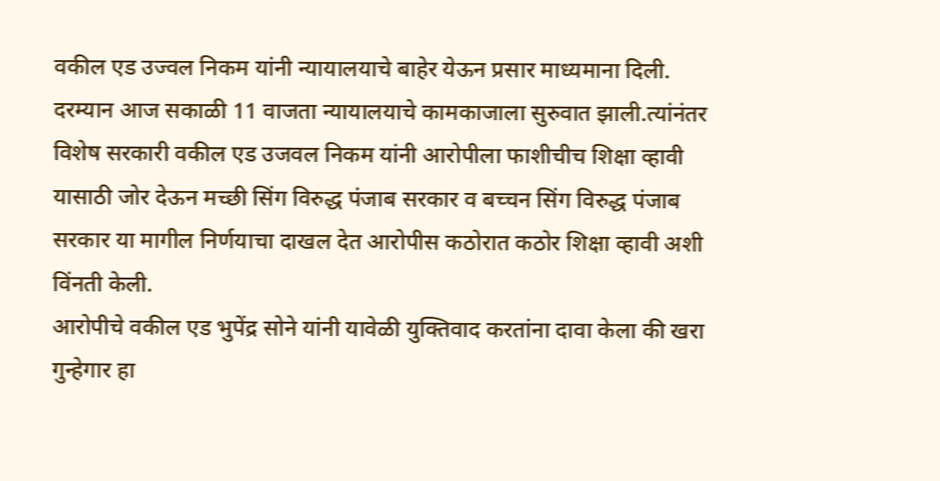वकील एड उज्वल निकम यांनी न्यायालयाचे बाहेर येऊन प्रसार माध्यमाना दिली.
दरम्यान आज सकाळी 11 वाजता न्यायालयाचे कामकाजाला सुरुवात झाली.त्यांनंतर विशेष सरकारी वकील एड उजवल निकम यांनी आरोपीला फाशीचीच शिक्षा व्हावी यासाठी जोर देऊन मच्छी सिंग विरुद्ध पंजाब सरकार व बच्चन सिंग विरुद्ध पंजाब सरकार या मागील निर्णयाचा दाखल देत आरोपीस कठोरात कठोर शिक्षा व्हावी अशी विंनती केली.
आरोपीचे वकील एड भुपेंद्र सोने यांनी यावेळी युक्तिवाद करतांना दावा केला की खरा गुन्हेगार हा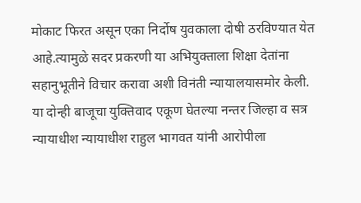मोकाट फिरत असून एका निर्दोष युवकाला दोषी ठरविण्यात येत आहे.त्यामुळे सदर प्रकरणी या अभियुक्ताला शिक्षा देतांना सहानुभूतीने विचार करावा अशी विनंती न्यायालयासमोर केली.
या दोन्ही बाजूचा युक्तिवाद एकूण घेतल्या नन्तर जिल्हा व सत्र न्यायाधीश न्यायाधीश राहुल भागवत यांनी आरोपीला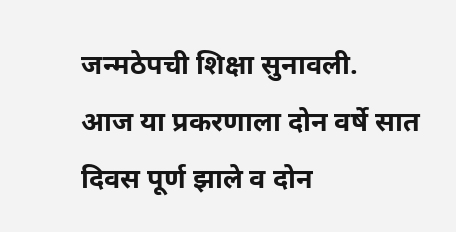जन्मठेपची शिक्षा सुनावली.
आज या प्रकरणाला दोन वर्षे सात दिवस पूर्ण झाले व दोन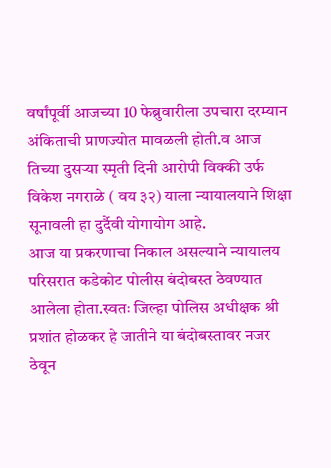वर्षांपूर्वी आजच्या 10 फेब्रुवारीला उपचारा दरम्यान अंकिताची प्राणज्योत मावळली होती.व आज तिच्या दुसऱ्या स्मृती दिनी आरोपी विक्की उर्फ विकेश नगराळे ( वय ३२) याला न्यायालयाने शिक्षा सूनावली हा दुर्दैवी योगायोग आहे.
आज या प्रकरणाचा निकाल असल्याने न्यायालय परिसरात कडेकोट पोलीस बंदोबस्त ठेवण्यात आलेला होता.स्वतः जिल्हा पोलिस अधीक्षक श्री प्रशांत होळकर हे जातीने या बंदोबस्तावर नजर ठेवून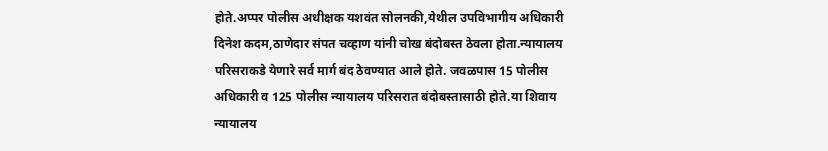होते.अप्पर पोलीस अधीक्षक यशवंत सोलनकी,येथील उपविभागीय अधिकारी दिनेश कदम,ठाणेदार संपत चव्हाण यांनी चोख बंदोबस्त ठेवला होता.न्यायालय परिसराकडे येणारे सर्व मार्ग बंद ठेवण्यात आले होते. जवळपास 15 पोलीस अधिकारी व 125 पोलीस न्यायालय परिसरात बंदोबस्तासाठी होते.या शिवाय न्यायालय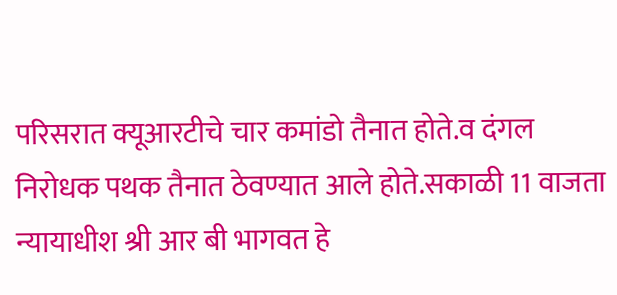परिसरात क्यूआरटीचे चार कमांडो तैनात होते.व दंगल निरोधक पथक तैनात ठेवण्यात आले होते.सकाळी 11 वाजता न्यायाधीश श्री आर बी भागवत हे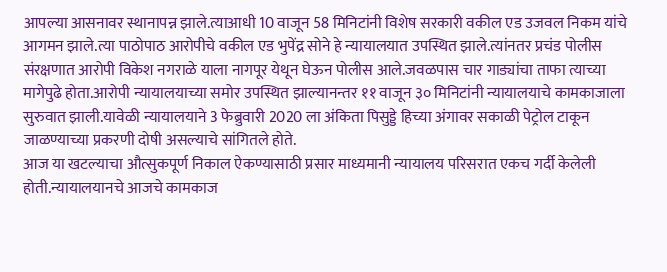आपल्या आसनावर स्थानापन्न झाले.त्याआधी 10 वाजून 58 मिनिटांनी विशेष सरकारी वकील एड उजवल निकम यांचे आगमन झाले.त्या पाठोपाठ आरोपीचे वकील एड भुपेंद्र सोने हे न्यायालयात उपस्थित झाले.त्यांनतर प्रचंड पोलीस संरक्षणात आरोपी विकेश नगराळे याला नागपूर येथून घेऊन पोलीस आले.जवळपास चार गाड्यांचा ताफा त्याच्या मागेपुढे होता.आरोपी न्यायालयाच्या समोर उपस्थित झाल्यानन्तर ११ वाजून ३० मिनिटांनी न्यायालयाचे कामकाजाला सुरुवात झाली.यावेळी न्यायालयाने 3 फेब्रुवारी 2020 ला अंकिता पिसुड्डे हिच्या अंगावर सकाळी पेट्रोल टाकून जाळण्याच्या प्रकरणी दोषी असल्याचे सांगितले होते.
आज या खटल्याचा औत्सुकपूर्ण निकाल ऐकण्यासाठी प्रसार माध्यमानी न्यायालय परिसरात एकच गर्दी केलेली होती.न्यायालयानचे आजचे कामकाज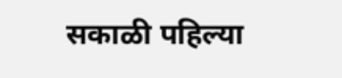सकाळी पहिल्या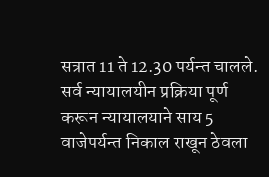सत्रात 11 ते 12.30 पर्यन्त चालले. सर्व न्यायालयीन प्रक्रिया पूर्ण करून न्यायालयाने साय 5 वाजेपर्यन्त निकाल राखून ठेवला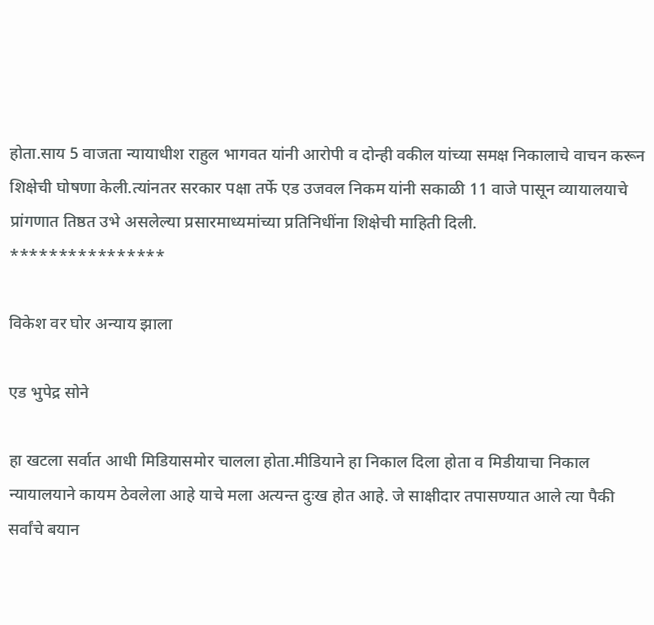होता.साय 5 वाजता न्यायाधीश राहुल भागवत यांनी आरोपी व दोन्ही वकील यांच्या समक्ष निकालाचे वाचन करून शिक्षेची घोषणा केली.त्यांनतर सरकार पक्षा तर्फे एड उजवल निकम यांनी सकाळी 11 वाजे पासून व्यायालयाचे प्रांगणात तिष्ठत उभे असलेल्या प्रसारमाध्यमांच्या प्रतिनिधींना शिक्षेची माहिती दिली.
****************

विकेश वर घोर अन्याय झाला

एड भुपेद्र सोने

हा खटला सर्वात आधी मिडियासमोर चालला होता.मीडियाने हा निकाल दिला होता व मिडीयाचा निकाल न्यायालयाने कायम ठेवलेला आहे याचे मला अत्यन्त दुःख होत आहे. जे साक्षीदार तपासण्यात आले त्या पैकी सर्वांचे बयान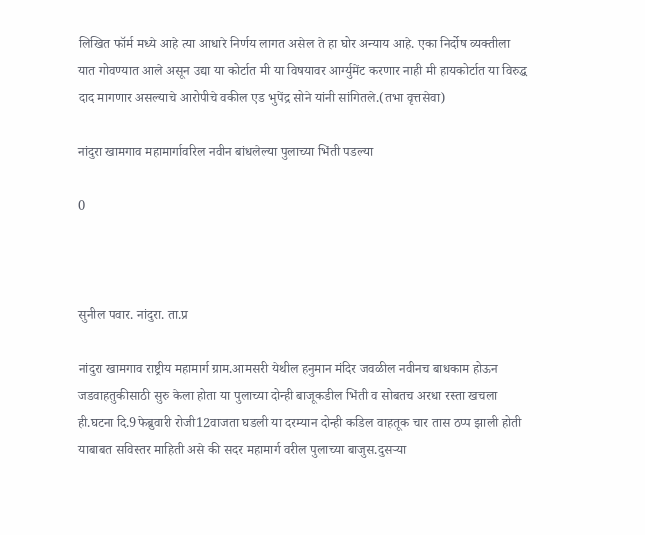लिखित फॉर्म मध्ये आहे त्या आधारे निर्णय लागत असेल ते हा घोर अन्याय आहे. एका निर्दोष व्यक्तीला यात गोवण्यात आले असून उद्या या कोर्टात मी या विषयावर आर्ग्युमेंट करणार नाही मी हायकोर्टात या विरुद्ध दाद मागणार असल्याचे आरोपीचे वकील एड भुपेंद्र सोने यांनी सांगितले.(तभा वृत्तसेवा)

नांदुरा खामगाव महामार्गावरिल नवीन बांधलेल्या पुलाच्या भिंती पडल्या

0



सुनील पवार. नांदुरा. ता.प्र

नांदुरा खामगाव राष्ट्रीय महामार्ग ग्राम.आमसरी येथील हनुमान मंदिर जवळील नवीनच बाधकाम होऊन जडवाहतुकीसाठी सुरु केला होता या पुलाच्या दोन्ही बाजूकडील भिंती व सोबतच अरधा रस्ता खचला ही.घटना दि.9फेब्रुवारी रोजी12वाजता घडली या दरम्यान दोन्ही कडिल वाहतूक चार तास ठप्प झाली होती याबाबत सविस्तर माहिती असे की सदर महामार्ग वरील पुलाच्या बाजुस.दुसऱ्या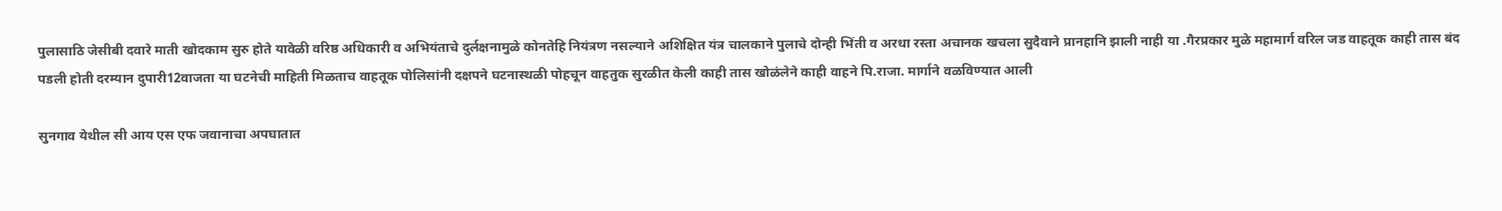पुलासाठि जेसीबी दवारे माती खोदकाम सुरु होते यावेळी वरिष्ठ अधिकारी व अभियंताचे दुर्लक्षनामुळे कोनतेहि नियंत्रण नसल्याने अशिक्षित यंत्र चालकाने पुलाचे दोन्ही भिंती व अरधा रस्ता अचानक खचला सुदैवाने प्रानहानि झाली नाही या .गैरप्रकार मुळे महामार्ग वरिल जड वाहतूक काही तास बंद पडली होती दरम्यान दुपारी12वाजता या घटनेची माहिती मिळताच वाहतूक पोलिसांनी दक्षपने घटनास्थळी पोहचून वाहतुक सुरळीत केली काही तास खोळंलेने काही वाहने पि.राजा. मार्गाने वळविण्यात आली

सुनगाव येथील सी आय एस एफ जवानाचा अपघातात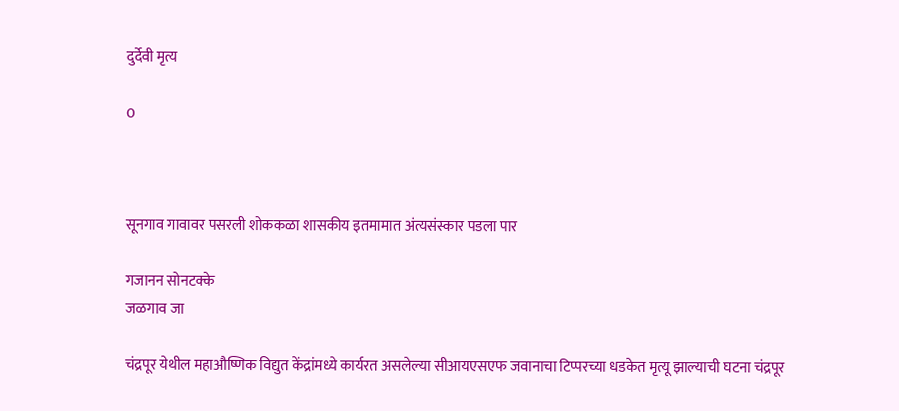दुर्देवी मृत्य

0



सूनगाव गावावर पसरली शोककळा शासकीय इतमामात अंत्यसंस्कार पडला पार

गजानन सोनटक्के
जळगाव जा

चंद्रपूर येथील महाऔष्णिक विद्युत केंद्रांमध्ये कार्यरत असलेल्या सीआयएसएफ जवानाचा टिप्परच्या धडकेत मृत्यू झाल्याची घटना चंद्रपूर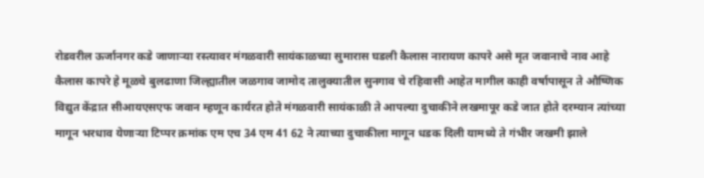रोडवरील ऊर्जानगर कडे जाणाऱ्या रस्त्यावर मंगळवारी सायंकाळच्या सुमारास घडली कैलास नारायण कापरे असे मृत जवानाचे नाव आहे कैलास कापरे हे मूळचे बुलढाणा जिल्ह्यातील जळगाव जामोद तालुक्यातील सुनगाव चे रहिवासी आहेत मागील काही वर्षापासून ते औष्णिक विद्युत केंद्रात सीआयएसएफ जवान म्हणून कार्यरत होते मंगळवारी सायंकाळी ते आपल्या दुचाकीने लखमापूर कडे जात होते दरम्यान त्यांच्या मागून भरधाव येणाऱ्या टिप्पर क्रमांक एम एच 34 एम 41 62 ने त्याच्या दुचाकीला मागून धडक दिली यामध्ये ते गंभीर जखमी झाले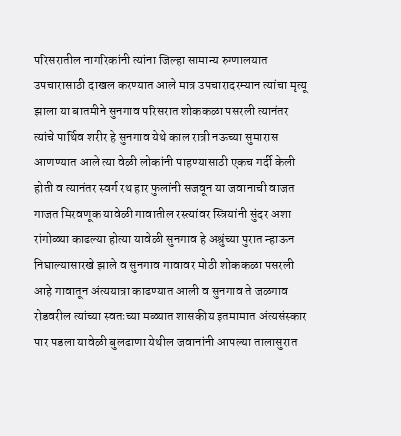परिसरातील नागरिकांनी त्यांना जिल्हा सामान्य रुग्णालयात उपचारासाठी दाखल करण्यात आले मात्र उपचारादरम्यान त्यांचा मृत्यू झाला या बातमीने सुनगाव परिसरात शोककळा पसरली त्यानंतर त्यांचे पार्थिव शरीर हे सुनगाव येथे काल रात्री नऊच्या सुमारास आणण्यात आले त्या वेळी लोकांनी पाहण्यासाठी एकच गर्दी केली होती व त्यानंतर स्वर्ग रथ हार फुलांनी सजवून या जवानाची वाजत गाजत मिरवणूक यावेळी गावातील रस्त्यांवर स्त्रियांनी सुंदर अशा रांगोळ्या काढल्या होत्या यावेळी सुनगाव हे अश्रुंच्या पुरात न्हाऊन निघाल्यासारखे झाले व सुनगाव गावावर मोठी शोककळा पसरली आहे गावातून अंत्ययात्रा काढण्यात आली व सुनगाव ते जळगाव रोडवरील त्यांच्या स्वतःच्या मळ्यात शासकीय इतमामात अंत्यसंस्कार पार पडला यावेळी बुलढाणा येथील जवानांनी आपल्या तालासुरात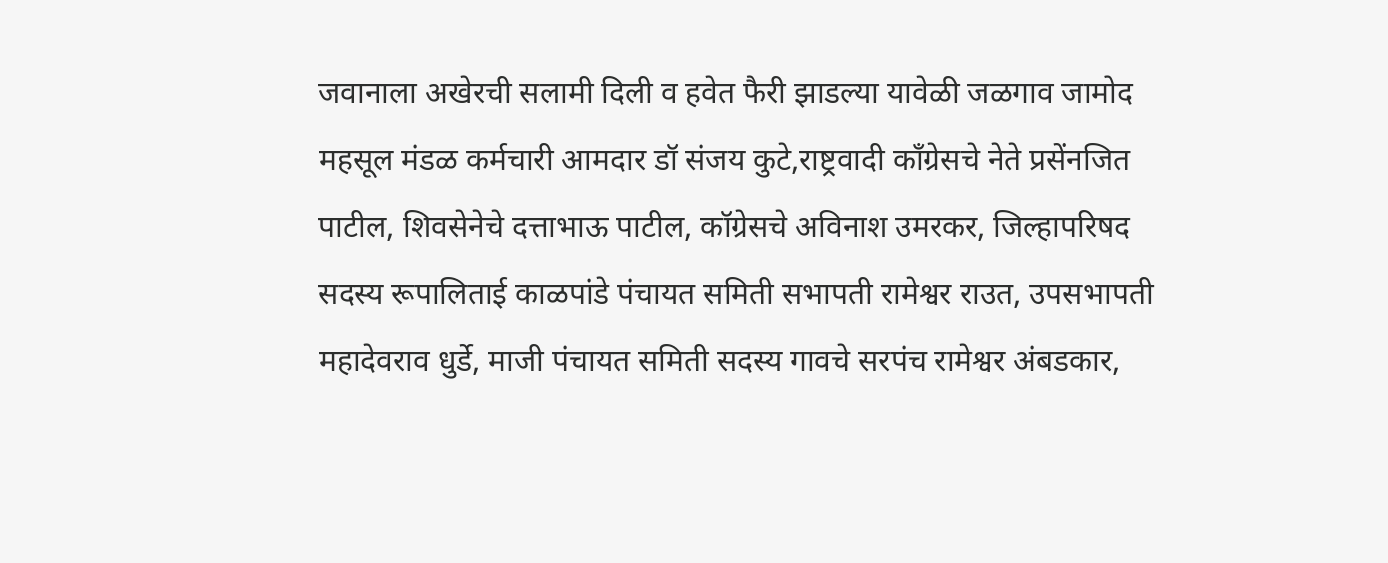जवानाला अखेरची सलामी दिली व हवेत फैरी झाडल्या यावेळी जळगाव जामोद महसूल मंडळ कर्मचारी आमदार डॉ संजय कुटे,राष्ट्रवादी काँग्रेसचे नेते प्रसेंनजित पाटील, शिवसेनेचे दत्ताभाऊ पाटील, कॉग्रेसचे अविनाश उमरकर, जिल्हापरिषद सदस्य रूपालिताई काळपांडे पंचायत समिती सभापती रामेश्वर राउत, उपसभापती महादेवराव धुर्डे, माजी पंचायत समिती सदस्य गावचे सरपंच रामेश्वर अंबडकार,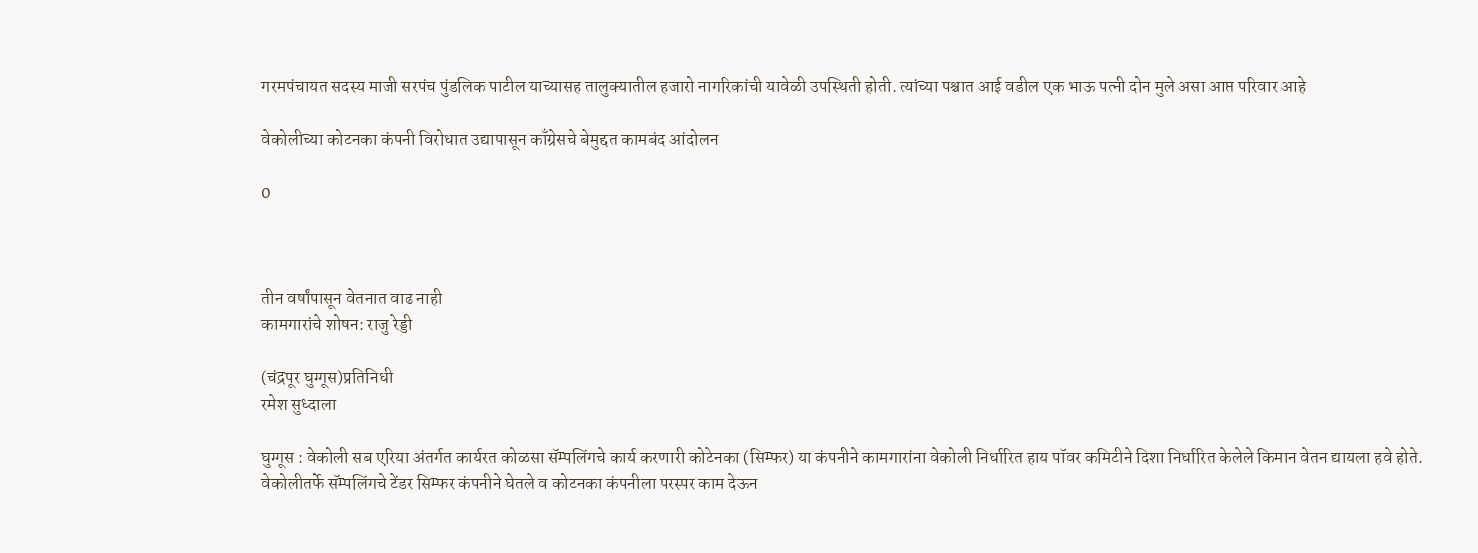गरमपंचायत सदस्य माजी सरपंच पुंडलिक पाटील याच्यासह तालुक्यातील हजारो नागरिकांची यावेळी उपस्थिती होती. त्यांच्या पश्चात आई वडील एक भाऊ पत्नी दोन मुले असा आप्त परिवार आहे

वेकोलीच्या कोटनका कंपनी विरोधात उद्यापासून काँग्रेसचे बेमुद्दत कामबंद आंदोलन

0



तीन वर्षांपासून वेतनात वाढ नाही
कामगारांचे शोषन: राजु रेड्डी

(चंद्रपूर घुग्गूस)प्रतिनिधी
रमेश सुध्दाला

घुग्गूस : वेकोली सब एरिया अंतर्गत कार्यरत कोळसा सॅम्पलिंगचे कार्य करणारी कोटेनका (सिम्फर) या कंपनीने कामगारांना वेकोली निर्धारित हाय पॉवर कमिटीने दिशा निर्धारित केलेले किमान वेतन द्यायला हवे होते.
वेकोलीतर्फे सॅम्पलिंगचे टेंडर सिम्फर कंपनीने घेतले व कोटनका कंपनीला परस्पर काम देऊन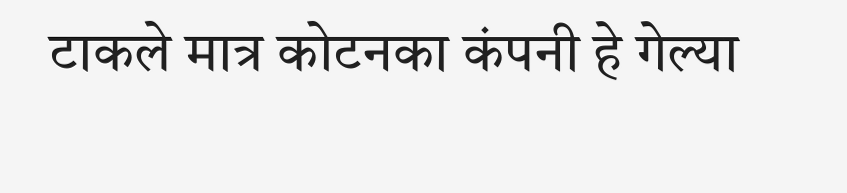टाकले मात्र कोटनका कंपनी हे गेल्या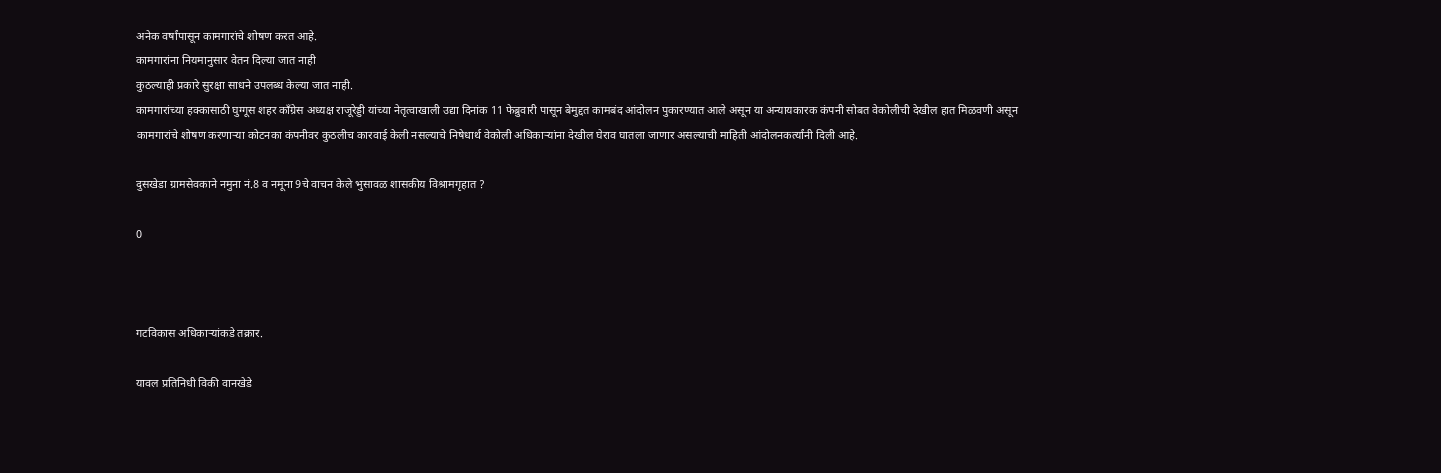अनेक वर्षांपासून कामगारांचे शोषण करत आहे.
कामगारांना नियमानुसार वेतन दिल्या जात नाही
कुठल्याही प्रकारे सुरक्षा साधने उपलब्ध केल्या जात नाही.
कामगारांच्या हक्कासाठी घुग्गूस शहर काँग्रेस अध्यक्ष राजूरेड्डी यांच्या नेतृत्वाखाली उद्या दिनांक 11 फेब्रुवारी पासून बेमुद्दत कामबंद आंदोलन पुकारण्यात आले असून या अन्यायकारक कंपनी सोबत वेकोलीची देखील हात मिळवणी असून कामगारांचे शोषण करणाऱ्या कोटनका कंपनीवर कुठलीच कारवाई केली नसल्याचे निषेधार्थ वेकोली अधिकाऱ्यांना देखील घेराव घातला जाणार असल्याची माहिती आंदोलनकर्त्यांनी दिली आहे.

दुसखेडा ग्रामसेवकाने नमुना नं.8 व नमूना 9चे वाचन केले भुसावळ शासकीय विश्रामगृहात ?

0



गटविकास अधिकार्‍यांकडे तक्रार.

यावल प्रतिनिधी विकी वानखेडे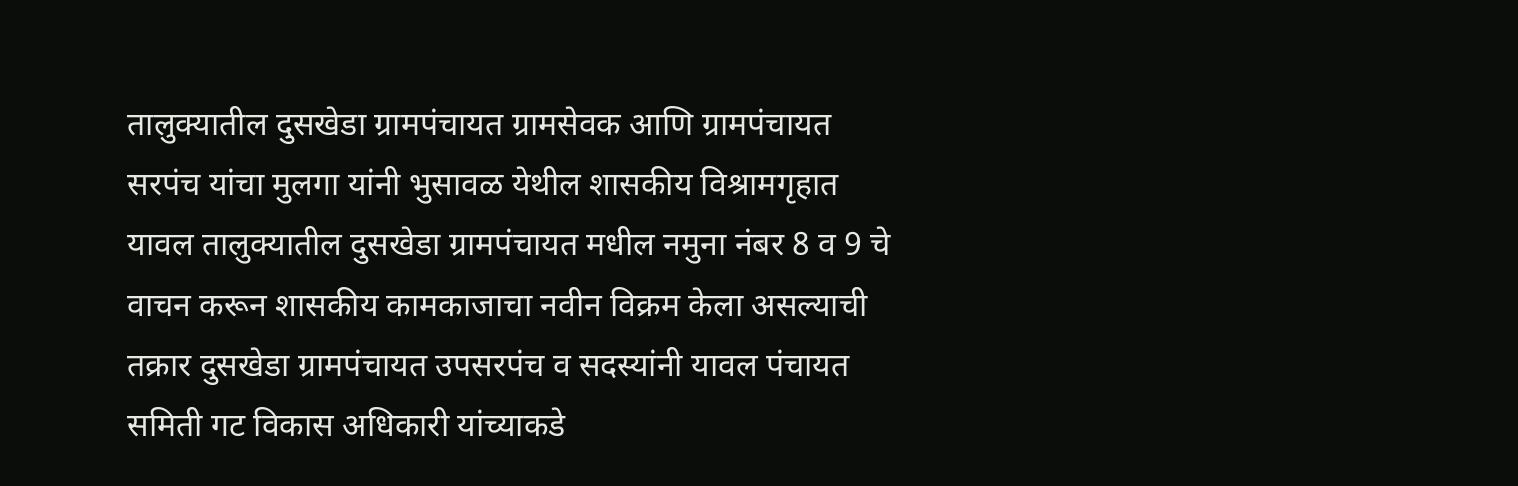तालुक्यातील दुसखेडा ग्रामपंचायत ग्रामसेवक आणि ग्रामपंचायत सरपंच यांचा मुलगा यांनी भुसावळ येथील शासकीय विश्रामगृहात यावल तालुक्यातील दुसखेडा ग्रामपंचायत मधील नमुना नंबर 8 व 9 चे वाचन करून शासकीय कामकाजाचा नवीन विक्रम केला असल्याची तक्रार दुसखेडा ग्रामपंचायत उपसरपंच व सदस्यांनी यावल पंचायत समिती गट विकास अधिकारी यांच्याकडे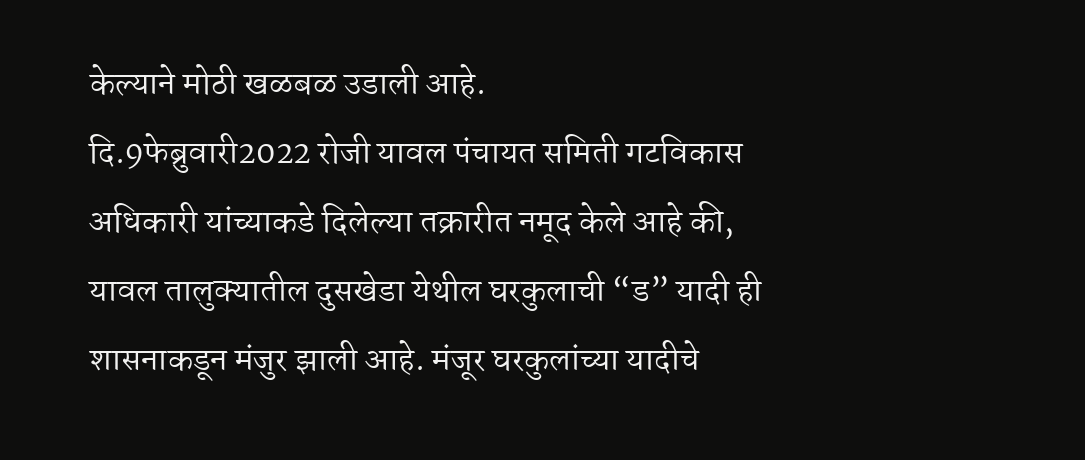केल्याने मोठी खळबळ उडाली आहे.
दि.9फेब्रुवारी2022 रोजी यावल पंचायत समिती गटविकास अधिकारी यांच्याकडे दिलेल्या तक्रारीत नमूद केले आहे की, यावल तालुक्यातील दुसखेडा येथील घरकुलाची “ड” यादी ही शासनाकडून मंजुर झाली आहे. मंजूर घरकुलांच्या यादीचे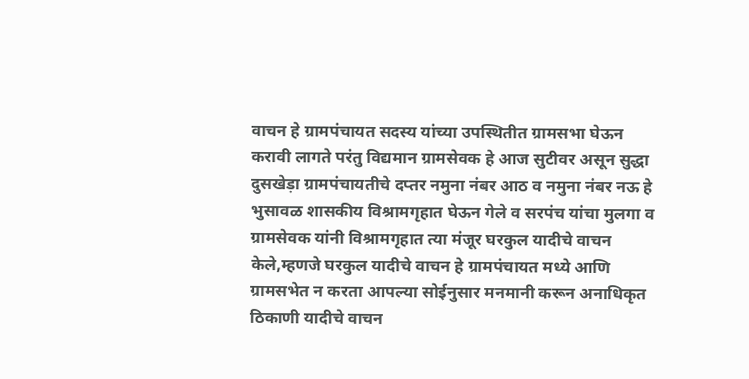वाचन हे ग्रामपंचायत सदस्य यांच्या उपस्थितीत ग्रामसभा घेऊन करावी लागते परंतु विद्यमान ग्रामसेवक हे आज सुटीवर असून सुद्धा दुसखेड़ा ग्रामपंचायतीचे दप्तर नमुना नंबर आठ व नमुना नंबर नऊ हे भुसावळ शासकीय विश्रामगृहात घेऊन गेले व सरपंच यांचा मुलगा व ग्रामसेवक यांनी विश्रामगृहात त्या मंजूर घरकुल यादीचे वाचन केले,म्हणजे घरकुल यादीचे वाचन हे ग्रामपंचायत मध्ये आणि ग्रामसभेत न करता आपल्या सोईनुसार मनमानी करून अनाधिकृत ठिकाणी यादीचे वाचन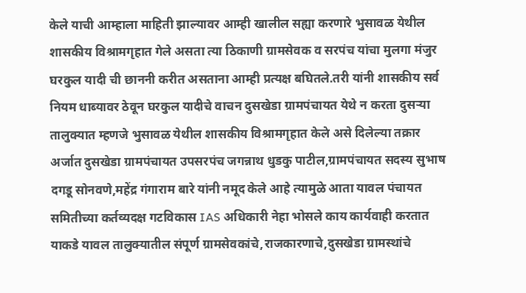केले याची आम्हाला माहिती झाल्यावर आम्ही खालील सह्या करणारे भुसावळ येथील शासकीय विश्रामगृहात गेले असता त्या ठिकाणी ग्रामसेवक व सरपंच यांचा मुलगा मंजुर घरकुल यादी ची छाननी करीत असताना आम्ही प्रत्यक्ष बघितले.तरी यांनी शासकीय सर्व नियम धाब्यावर ठेवून घरकुल यादीचे वाचन दुसखेडा ग्रामपंचायत येथे न करता दुसऱ्या तालुक्यात म्हणजे भुसावळ येथील शासकीय विश्रामगृहात केले असे दिलेल्या तक्रार अर्जात दुसखेडा ग्रामपंचायत उपसरपंच जगन्नाथ धुडकु पाटील,ग्रामपंचायत सदस्य सुभाष दगडू सोनवणे,महेंद्र गंगाराम बारे यांनी नमूद केले आहे त्यामुळे आता यावल पंचायत समितीच्या कर्तव्यदक्ष गटविकास IAS अधिकारी नेहा भोसले काय कार्यवाही करतात याकडे यावल तालुक्यातील संपूर्ण ग्रामसेवकांचे,राजकारणाचे,दुसखेडा ग्रामस्थांचे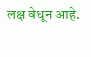लक्ष वेधून आहे.